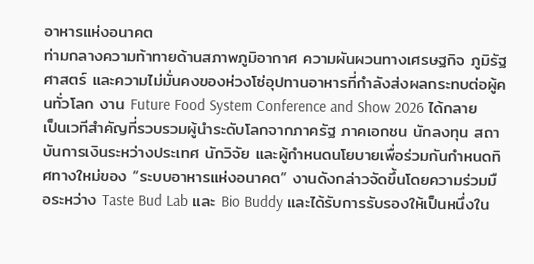อาหารแห่งอนาคต
ท่ามกลางความท้าทายด้านสภาพภูมิอากาศ ความผันผวนทางเศรษฐกิจ ภูมิรัฐศาสตร์ และความไม่มั่นคงของห่วงโซ่อุปทานอาหารที่กำลังส่งผลกระทบต่อผู้คนทั่วโลก งาน Future Food System Conference and Show 2026 ได้กลายเป็นเวทีสำคัญที่รวบรวมผู้นำระดับโลกจากภาครัฐ ภาคเอกชน นักลงทุน สถาบันการเงินระหว่างประเทศ นักวิจัย และผู้กำหนดนโยบายเพื่อร่วมกันกำหนดทิศทางใหม่ของ “ระบบอาหารแห่งอนาคต” งานดังกล่าวจัดขึ้นโดยความร่วมมือระหว่าง Taste Bud Lab และ Bio Buddy และได้รับการรับรองให้เป็นหนึ่งใน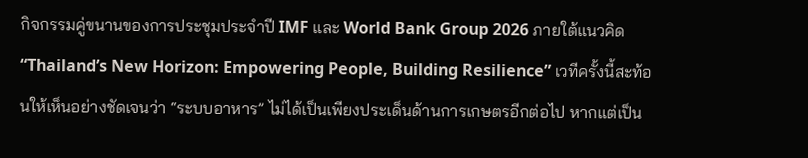กิจกรรมคู่ขนานของการประชุมประจำปี IMF และ World Bank Group 2026 ภายใต้แนวคิด “Thailand’s New Horizon: Empowering People, Building Resilience” เวทีครั้งนี้สะท้อนให้เห็นอย่างชัดเจนว่า “ระบบอาหาร” ไม่ได้เป็นเพียงประเด็นด้านการเกษตรอีกต่อไป หากแต่เป็น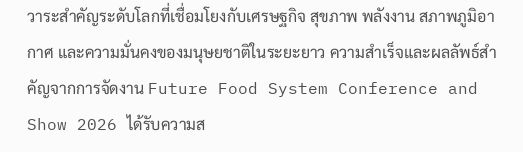วาระสำคัญระดับโลกที่เชื่อมโยงกับเศรษฐกิจ สุขภาพ พลังงาน สภาพภูมิอากาศ และความมั่นคงของมนุษยชาติในระยะยาว ความสำเร็จและผลลัพธ์สำคัญจากการจัดงาน Future Food System Conference and Show 2026 ได้รับความส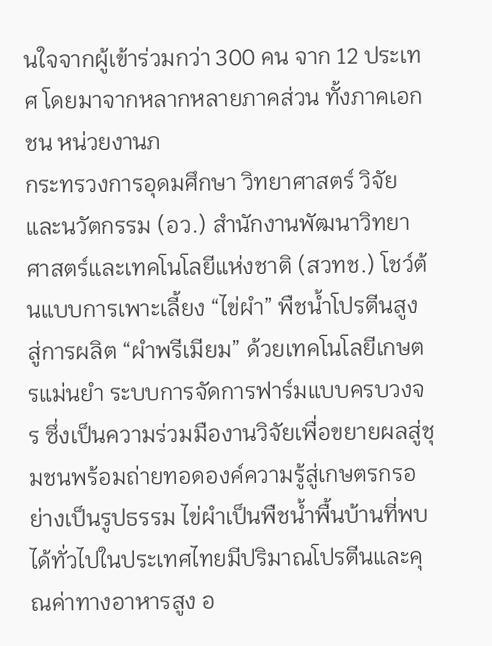นใจจากผู้เข้าร่วมกว่า 300 คน จาก 12 ประเทศ โดยมาจากหลากหลายภาคส่วน ทั้งภาคเอกชน หน่วยงานภ
กระทรวงการอุดมศึกษา วิทยาศาสตร์ วิจัยและนวัตกรรม (อว.) สำนักงานพัฒนาวิทยาศาสตร์และเทคโนโลยีแห่งชาติ (สวทช.) โชว์ต้นแบบการเพาะเลี้ยง “ไข่ผำ” พืชน้ำโปรตีนสูง สู่การผลิต “ผำพรีเมียม” ด้วยเทคโนโลยีเกษตรแม่นยำ ระบบการจัดการฟาร์มแบบครบวงจร ซึ่งเป็นความร่วมมืองานวิจัยเพื่อขยายผลสู่ชุมชนพร้อมถ่ายทอดองค์ความรู้สู่เกษตรกรอย่างเป็นรูปธรรม ไข่ผำเป็นพืชน้ำพื้นบ้านที่พบได้ทั่วไปในประเทศไทยมีปริมาณโปรตีนและคุณค่าทางอาหารสูง อ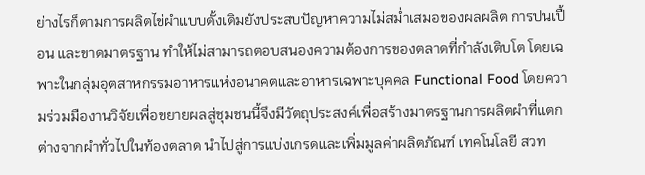ย่างไรก็ตามการผลิตไข่ผำแบบดั้งเดิมยังประสบปัญหาความไม่สม่ำเสมอของผลผลิต การปนเปื้อน และขาดมาตรฐาน ทำให้ไม่สามารถตอบสนองความต้องการของตลาดที่กำลังเติบโต โดยเฉพาะในกลุ่มอุตสาหกรรมอาหารแห่งอนาคตและอาหารเฉพาะบุคคล Functional Food โดยความร่วมมืองานวิจัยเพื่อขยายผลสู่ชุมชนนี้จึงมีวัตถุประสงค์เพื่อสร้างมาตรฐานการผลิตผำที่แตกต่างจากผำทั่วไปในท้องตลาด นำไปสู่การแบ่งเกรดและเพิ่มมูลค่าผลิตภัณฑ์ เทคโนโลยี สวท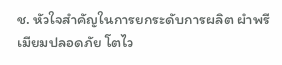ช. หัวใจสำคัญในการยกระดับการผลิต ผำพรีเมียมปลอดภัย โตไว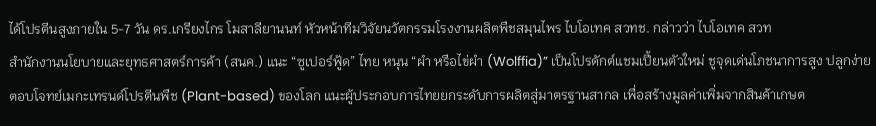ได้โปรตีนสูงภายใน 5-7 วัน ดร.เกรียงไกร โมสาลียานนท์ หัวหน้าทีมวิจัยนวัตกรรมโรงงานผลิตพืชสมุนไพร ไบโอเทค สวทช. กล่าวว่า ไบโอเทค สวท
สำนักงานนโยบายและยุทธศาสตร์การค้า (สนค.) แนะ “ซูเปอร์ฟู้ด” ไทย หนุน “ผำ หรือไข่ผำ (Wolffia)” เป็นโปรดักต์แชมเปี้ยนตัวใหม่ ชูจุดเด่นโภชนาการสูง ปลูกง่าย ตอบโจทย์เมกะเทรนด์โปรตีนพืช (Plant-based) ของโลก แนะผู้ประกอบการไทยยกระดับการผลิตสู่มาตรฐานสากล เพื่อสร้างมูลค่าเพิ่มจากสินค้าเกษต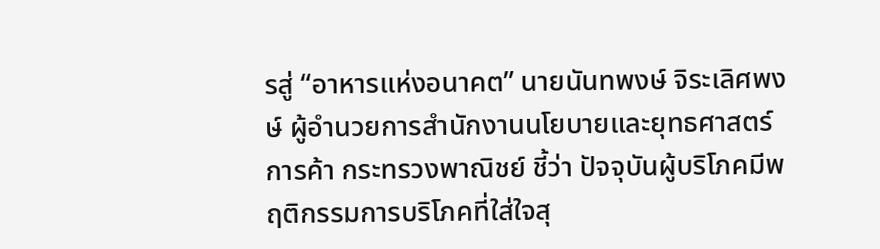รสู่ “อาหารแห่งอนาคต” นายนันทพงษ์ จิระเลิศพงษ์ ผู้อำนวยการสำนักงานนโยบายและยุทธศาสตร์การค้า กระทรวงพาณิชย์ ชี้ว่า ปัจจุบันผู้บริโภคมีพฤติกรรมการบริโภคที่ใส่ใจสุ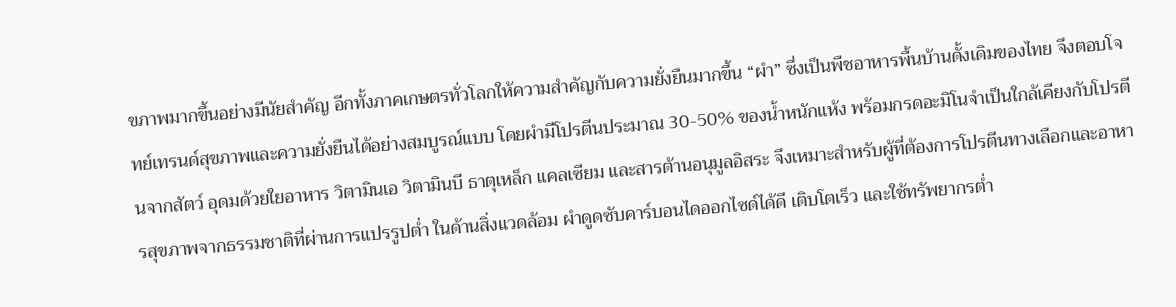ขภาพมากขึ้นอย่างมีนัยสำคัญ อีกทั้งภาคเกษตรทั่วโลกให้ความสำคัญกับความยั่งยืนมากขึ้น “ผำ” ซึ่งเป็นพืชอาหารพื้นบ้านดั้งเดิมของไทย จึงตอบโจทย์เทรนด์สุขภาพและความยั่งยืนได้อย่างสมบูรณ์แบบ โดยผำมีโปรตีนประมาณ 30-50% ของน้ำหนักแห้ง พร้อมกรดอะมิโนจำเป็นใกล้เคียงกับโปรตีนจากสัตว์ อุดมด้วยใยอาหาร วิตามินเอ วิตามินบี ธาตุเหล็ก แคลเซียม และสารต้านอนุมูลอิสระ จึงเหมาะสำหรับผู้ที่ต้องการโปรตีนทางเลือกและอาหารสุขภาพจากธรรมชาติที่ผ่านการแปรรูปต่ำ ในด้านสิ่งแวดล้อม ผำดูดซับคาร์บอนไดออกไซด์ได้ดี เติบโตเร็ว และใช้ทรัพยากรต่ำ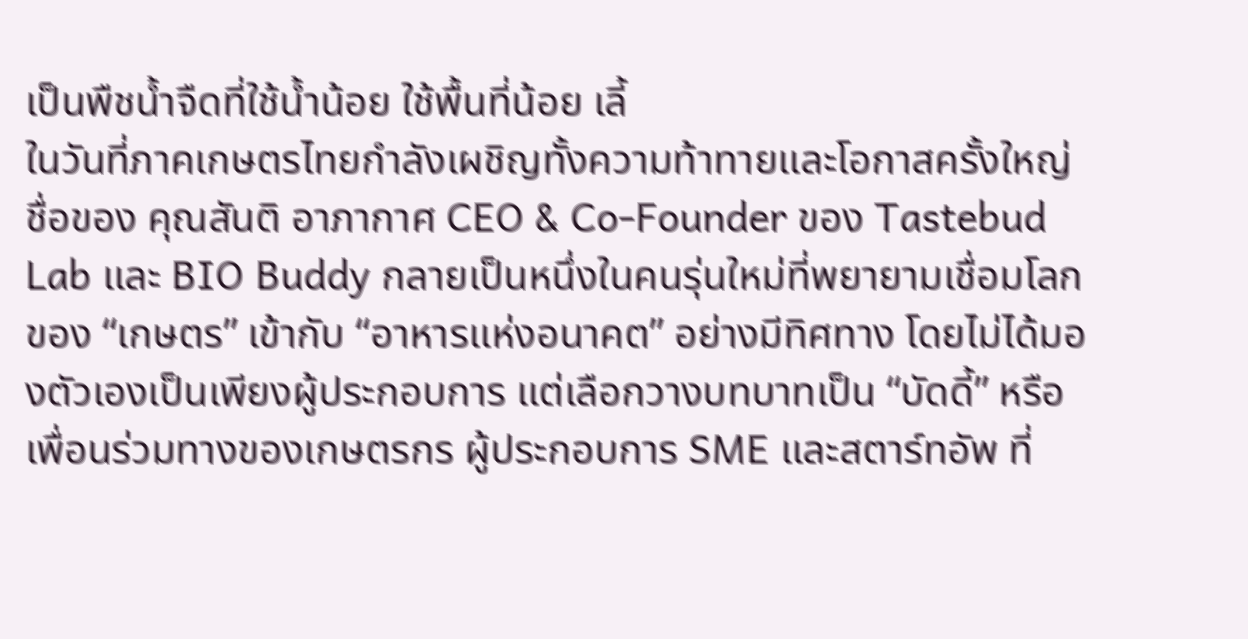เป็นพืชน้ำจืดที่ใช้น้ำน้อย ใช้พื้นที่น้อย เลี้
ในวันที่ภาคเกษตรไทยกำลังเผชิญทั้งความท้าทายและโอกาสครั้งใหญ่ ชื่อของ คุณสันติ อาภากาศ CEO & Co-Founder ของ Tastebud Lab และ BIO Buddy กลายเป็นหนึ่งในคนรุ่นใหม่ที่พยายามเชื่อมโลกของ “เกษตร” เข้ากับ “อาหารแห่งอนาคต” อย่างมีทิศทาง โดยไม่ได้มองตัวเองเป็นเพียงผู้ประกอบการ แต่เลือกวางบทบาทเป็น “บัดดี้” หรือเพื่อนร่วมทางของเกษตรกร ผู้ประกอบการ SME และสตาร์ทอัพ ที่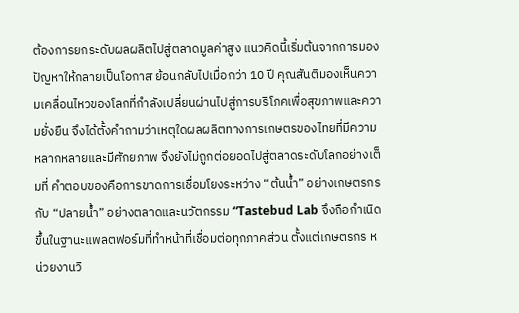ต้องการยกระดับผลผลิตไปสู่ตลาดมูลค่าสูง แนวคิดนี้เริ่มต้นจากการมองปัญหาให้กลายเป็นโอกาส ย้อนกลับไปเมื่อกว่า 10 ปี คุณสันติมองเห็นความเคลื่อนไหวของโลกที่กำลังเปลี่ยนผ่านไปสู่การบริโภคเพื่อสุขภาพและความยั่งยืน จึงได้ตั้งคำถามว่าเหตุใดผลผลิตทางการเกษตรของไทยที่มีความหลากหลายและมีศักยภาพ จึงยังไม่ถูกต่อยอดไปสู่ตลาดระดับโลกอย่างเต็มที่ คำตอบของคือการขาดการเชื่อมโยงระหว่าง “ต้นน้ำ” อย่างเกษตรกร กับ “ปลายน้ำ” อย่างตลาดและนวัตกรรม “Tastebud Lab จึงถือกำเนิดขึ้นในฐานะแพลตฟอร์มที่ทำหน้าที่เชื่อมต่อทุกภาคส่วน ตั้งแต่เกษตรกร หน่วยงานวิ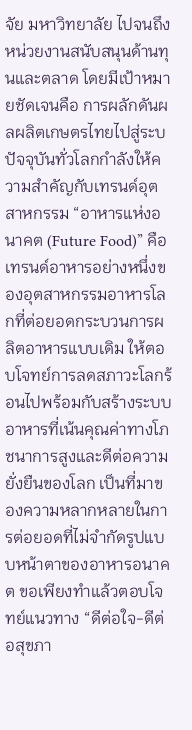จัย มหาวิทยาลัย ไปจนถึงหน่วยงานสนับสนุนด้านทุนและตลาด โดยมีเป้าหมายชัดเจนคือ การผลักดันผลผลิตเกษตรไทยไปสู่ระบ
ปัจจุบันทั่วโลกกำลังให้ความสำคัญกับเทรนด์อุตสาหกรรม “อาหารแห่งอนาคต (Future Food)” คือ เทรนด์อาหารอย่างหนึ่งของอุตสาหกรรมอาหารโลกที่ต่อยอดกระบวนการผลิตอาหารแบบเดิม ให้ตอบโจทย์การลดสภาวะโลกร้อนไปพร้อมกับสร้างระบบอาหารที่เน้นคุณค่าทางโภชนาการสูงและดีต่อความยั่งยืนของโลก เป็นที่มาของความหลากหลายในการต่อยอดที่ไม่จำกัดรูปแบบหน้าตาของอาหารอนาคต ขอเพียงทำแล้วตอบโจทย์แนวทาง “ดีต่อใจ-ดีต่อสุขภา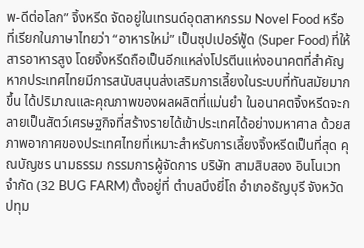พ-ดีต่อโลก” จิ้งหรีด จัดอยู่ในเทรนด์อุตสาหกรรม Novel Food หรือที่เรียกในภาษาไทยว่า “อาหารใหม่” เป็นซุปเปอร์ฟู้ด (Super Food) ที่ให้สารอาหารสูง โดยจิ้งหรีดถือเป็นอีกแหล่งโปรตีนแห่งอนาคตที่สำคัญ หากประเทศไทยมีการสนับสนุนส่งเสริมการเลี้ยงในระบบที่ทันสมัยมากขึ้น ได้ปริมาณและคุณภาพของผลผลิตที่แม่นยำ ในอนาคตจิ้งหรีดจะกลายเป็นสัตว์เศรษฐกิจที่สร้างรายได้เข้าประเทศได้อย่างมหาศาล ด้วยสภาพอากาศของประเทศไทยที่เหมาะสำหรับการเลี้ยงจิ้งหรีดเป็นที่สุด คุณบัญชร นามธรรม กรรมการผู้จัดการ บริษัท สามสิบสอง อินโนเวท จำกัด (32 BUG FARM) ตั้งอยู่ที่ ตำบลบึงยี่โถ อำเภอธัญบุรี จังหวัดปทุม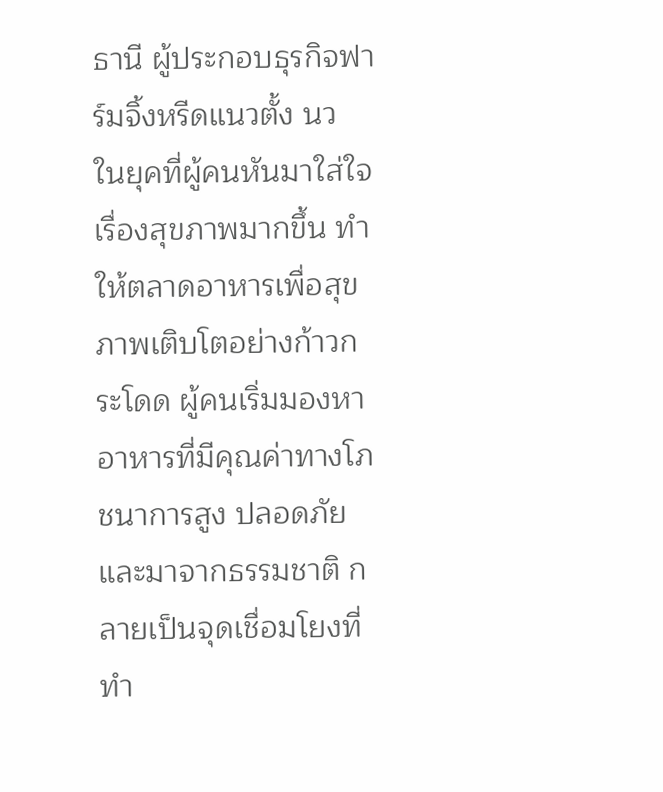ธานี ผู้ประกอบธุรกิจฟาร์มจิ้งหรีดแนวตั้ง นว
ในยุคที่ผู้คนหันมาใส่ใจเรื่องสุขภาพมากขึ้น ทำให้ตลาดอาหารเพื่อสุขภาพเติบโตอย่างก้าวกระโดด ผู้คนเริ่มมองหาอาหารที่มีคุณค่าทางโภชนาการสูง ปลอดภัย และมาจากธรรมชาติ กลายเป็นจุดเชื่อมโยงที่ทำ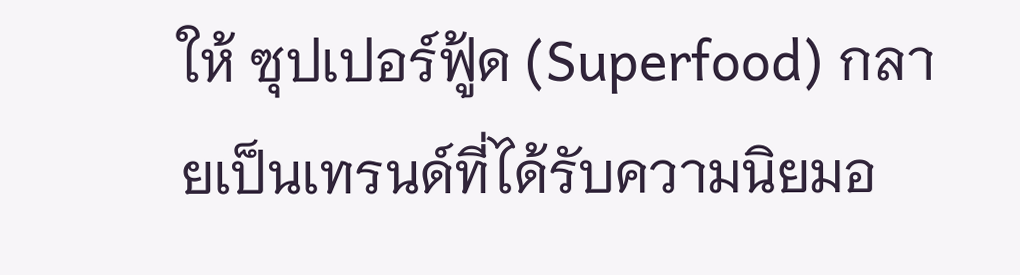ให้ ซุปเปอร์ฟู้ด (Superfood) กลายเป็นเทรนด์ที่ได้รับความนิยมอ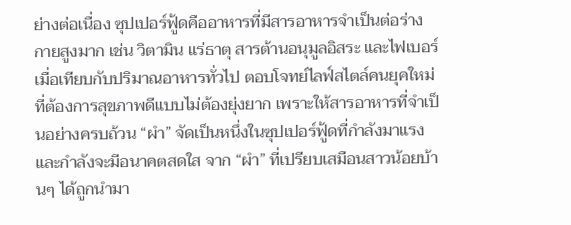ย่างต่อเนื่อง ซุปเปอร์ฟู้ดคืออาหารที่มีสารอาหารจำเป็นต่อร่างกายสูงมาก เช่น วิตามิน แร่ธาตุ สารต้านอนุมูลอิสระ และไฟเบอร์ เมื่อเทียบกับปริมาณอาหารทั่วไป ตอบโจทย์ไลฟ์สไตล์คนยุคใหม่ที่ต้องการสุขภาพดีแบบไม่ต้องยุ่งยาก เพราะให้สารอาหารที่จำเป็นอย่างครบถ้วน “ผำ” จัดเป็นหนึ่งในซุปเปอร์ฟู้ดที่กำลังมาแรง และกำลังจะมีอนาคตสดใส จาก “ผำ” ที่เปรียบเสมือนสาวน้อยบ้านๆ ได้ถูกนำมา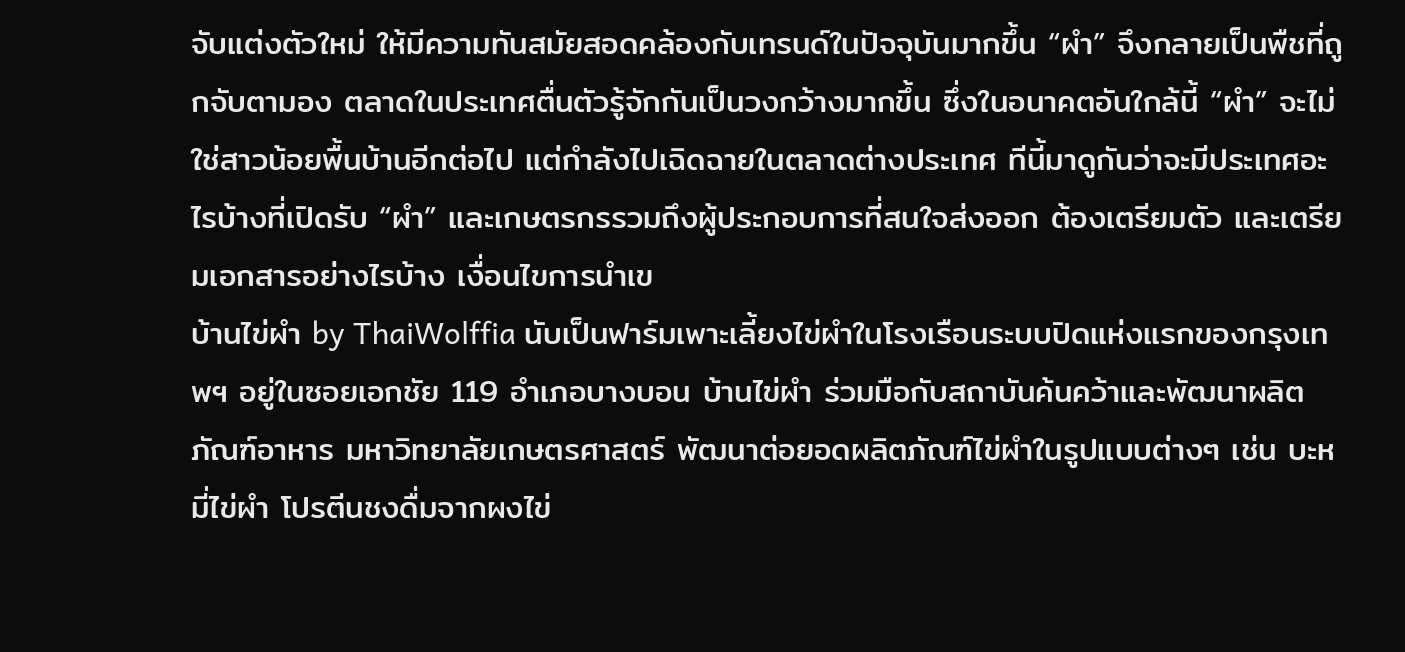จับแต่งตัวใหม่ ให้มีความทันสมัยสอดคล้องกับเทรนด์ในปัจจุบันมากขึ้น “ผำ” จึงกลายเป็นพืชที่ถูกจับตามอง ตลาดในประเทศตื่นตัวรู้จักกันเป็นวงกว้างมากขึ้น ซึ่งในอนาคตอันใกล้นี้ “ผำ” จะไม่ใช่สาวน้อยพื้นบ้านอีกต่อไป แต่กำลังไปเฉิดฉายในตลาดต่างประเทศ ทีนี้มาดูกันว่าจะมีประเทศอะไรบ้างที่เปิดรับ “ผำ” และเกษตรกรรวมถึงผู้ประกอบการที่สนใจส่งออก ต้องเตรียมตัว และเตรียมเอกสารอย่างไรบ้าง เงื่อนไขการนำเข
บ้านไข่ผำ by ThaiWolffia นับเป็นฟาร์มเพาะเลี้ยงไข่ผำในโรงเรือนระบบปิดแห่งแรกของกรุงเทพฯ อยู่ในซอยเอกชัย 119 อำเภอบางบอน บ้านไข่ผำ ร่วมมือกับสถาบันค้นคว้าและพัฒนาผลิตภัณฑ์อาหาร มหาวิทยาลัยเกษตรศาสตร์ พัฒนาต่อยอดผลิตภัณฑ์ไข่ผำในรูปแบบต่างๆ เช่น บะหมี่ไข่ผำ โปรตีนชงดื่มจากผงไข่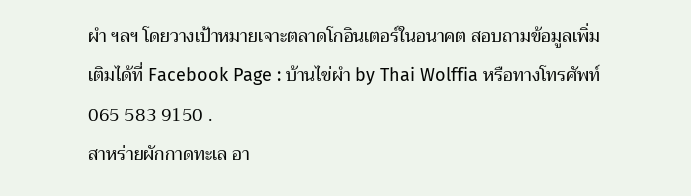ผำ ฯลฯ โดยวางเป้าหมายเจาะตลาดโกอินเตอร์ในอนาคต สอบถามข้อมูลเพิ่มเติมได้ที่ Facebook Page : บ้านไข่ผำ by Thai Wolffia หรือทางโทรศัพท์ 065 583 9150 .
สาหร่ายผักกาดทะเล อา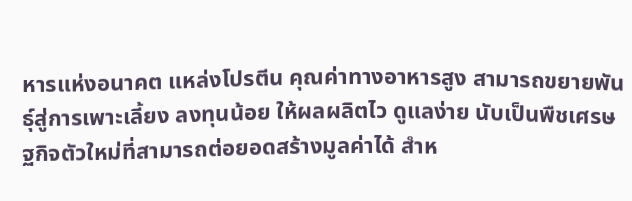หารแห่งอนาคต แหล่งโปรตีน คุณค่าทางอาหารสูง สามารถขยายพันธุ์สู่การเพาะเลี้ยง ลงทุนน้อย ให้ผลผลิตไว ดูแลง่าย นับเป็นพืชเศรษฐกิจตัวใหม่ที่สามารถต่อยอดสร้างมูลค่าได้ สำห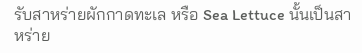รับสาหร่ายผักกาดทะเล หรือ Sea Lettuce นั้นเป็นสาหร่าย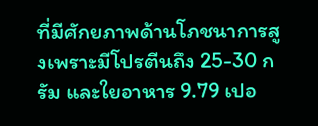ที่มีศักยภาพด้านโภชนาการสูงเพราะมีโปรตีนถึง 25-30 กรัม และใยอาหาร 9.79 เปอ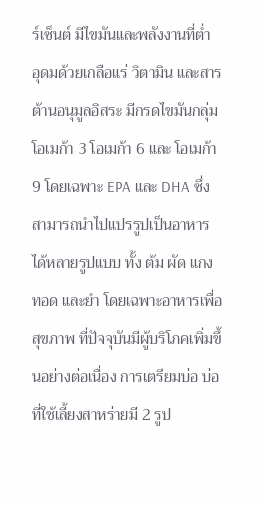ร์เซ็นต์ มีไขมันและพลังงานที่ต่ำ อุดมด้วยเกลือแร่ วิตามิน และสารต้านอนุมูลอิสระ มีกรดไขมันกลุ่มโอเมก้า 3 โอเมก้า 6 และ โอเมก้า 9 โดยเฉพาะ EPA และ DHA ซึ่งสามารถนำไปแปรรูปเป็นอาหารได้หลายรูปแบบ ทั้ง ต้ม ผัด แกง ทอด และยำ โดยเฉพาะอาหารเพื่อสุขภาพ ที่ปัจจุบันมีผู้บริโภคเพิ่มขึ้นอย่างต่อเนื่อง การเตรียมบ่อ บ่อที่ใช้เลี้ยงสาหร่ายมี 2 รูป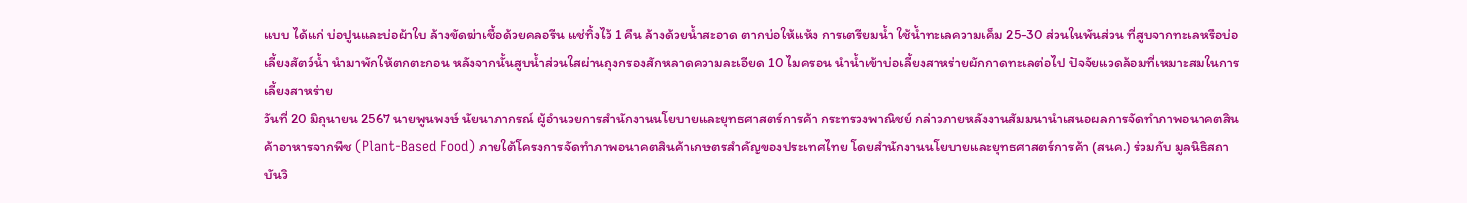แบบ ได้แก่ บ่อปูนและบ่อผ้าใบ ล้างขัดฆ่าเชื้อด้วยคลอรีน แช่ทิ้งไว้ 1 คืน ล้างด้วยน้ำสะอาด ตากบ่อให้แห้ง การเตรียมน้ำ ใช้น้ำทะเลความเค็ม 25-30 ส่วนในพันส่วน ที่สูบจากทะเลหรือบ่อเลี้ยงสัตว์น้ำ นำมาพักให้ตกตะกอน หลังจากนั้นสูบน้ำส่วนใสผ่านถุงกรองสักหลาดความละเอียด 10 ไมครอน นำน้ำเข้าบ่อเลี้ยงสาหร่ายผักกาดทะเลต่อไป ปัจจัยแวดล้อมที่เหมาะสมในการเลี้ยงสาหร่าย
วันที่ 20 มิถุนายน 2567 นายพูนพงษ์ นัยนาภากรณ์ ผู้อำนวยการสำนักงานนโยบายและยุทธศาสตร์การค้า กระทรวงพาณิชย์ กล่าวภายหลังงานสัมมนานำเสนอผลการจัดทำภาพอนาคตสินค้าอาหารจากพืช (Plant-Based Food) ภายใต้โครงการจัดทำภาพอนาคตสินค้าเกษตรสำคัญของประเทศไทย โดยสำนักงานนโยบายและยุทธศาสตร์การค้า (สนค.) ร่วมกับ มูลนิธิสถาบันวิ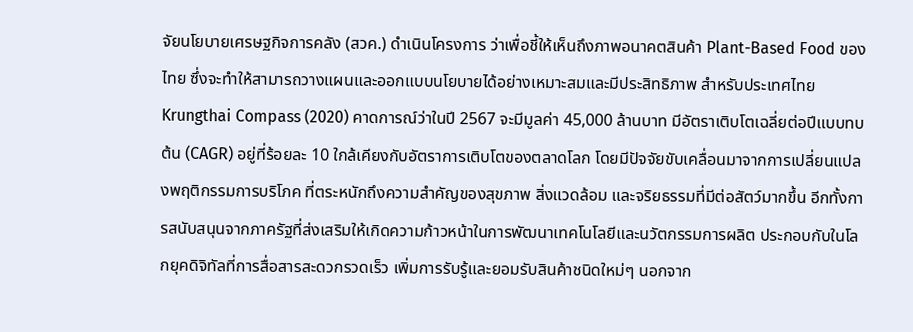จัยนโยบายเศรษฐกิจการคลัง (สวค.) ดำเนินโครงการ ว่าเพื่อชี้ให้เห็นถึงภาพอนาคตสินค้า Plant-Based Food ของไทย ซึ่งจะทำให้สามารถวางแผนและออกแบบนโยบายได้อย่างเหมาะสมและมีประสิทธิภาพ สำหรับประเทศไทย Krungthai Compass (2020) คาดการณ์ว่าในปี 2567 จะมีมูลค่า 45,000 ล้านบาท มีอัตราเติบโตเฉลี่ยต่อปีแบบทบต้น (CAGR) อยู่ที่ร้อยละ 10 ใกล้เคียงกับอัตราการเติบโตของตลาดโลก โดยมีปัจจัยขับเคลื่อนมาจากการเปลี่ยนแปลงพฤติกรรมการบริโภค ที่ตระหนักถึงความสำคัญของสุขภาพ สิ่งแวดล้อม และจริยธรรมที่มีต่อสัตว์มากขึ้น อีกทั้งการสนับสนุนจากภาครัฐที่ส่งเสริมให้เกิดความก้าวหน้าในการพัฒนาเทคโนโลยีและนวัตกรรมการผลิต ประกอบกับในโลกยุคดิจิทัลที่การสื่อสารสะดวกรวดเร็ว เพิ่มการรับรู้และยอมรับสินค้าชนิดใหม่ๆ นอกจาก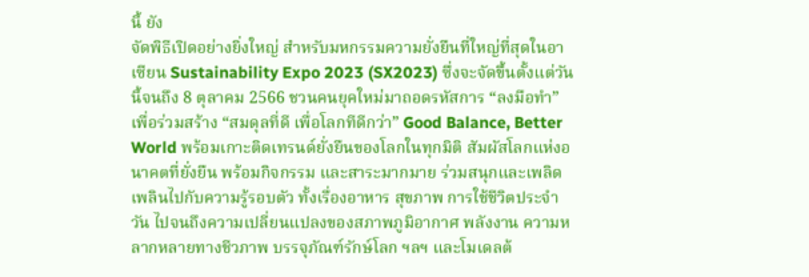นี้ ยัง
จัดพิธีเปิดอย่างยิ่งใหญ่ สำหรับมหกรรมความยั่งยืนที่ใหญ่ที่สุดในอาเซียน Sustainability Expo 2023 (SX2023) ซึ่งจะจัดขึ้นตั้งแต่วันนี้จนถึง 8 ตุลาคม 2566 ชวนคนยุคใหม่มาถอดรหัสการ “ลงมือทำ” เพื่อร่วมสร้าง “สมดุลที่ดี เพื่อโลกทีดีกว่า” Good Balance, Better World พร้อมเกาะติดเทรนด์ยั่งยืนของโลกในทุกมิติ สัมผัสโลกแห่งอนาคตที่ยั่งยืน พร้อมกิจกรรม และสาระมากมาย ร่วมสนุกและเพลิดเพลินไปกับความรู้รอบตัว ทั้งเรื่องอาหาร สุขภาพ การใช้ชีวิตประจำวัน ไปจนถึงความเปลี่ยนแปลงของสภาพภูมิอากาศ พลังงาน ความหลากหลายทางชีวภาพ บรรจุภัณฑ์รักษ์โลก ฯลฯ และโมเดลต้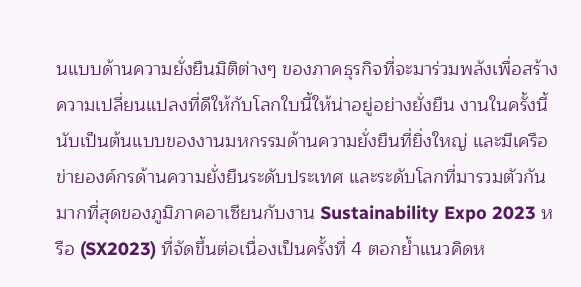นแบบด้านความยั่งยืนมิติต่างๆ ของภาคธุรกิจที่จะมาร่วมพลังเพื่อสร้างความเปลี่ยนแปลงที่ดีให้กับโลกใบนี้ให้น่าอยู่อย่างยั่งยืน งานในครั้งนี้ นับเป็นต้นแบบของงานมหกรรมด้านความยั่งยืนที่ยิ่งใหญ่ และมีเครือข่ายองค์กรด้านความยั่งยืนระดับประเทศ และระดับโลกที่มารวมตัวกันมากที่สุดของภูมิภาคอาเซียนกับงาน Sustainability Expo 2023 หรือ (SX2023) ที่จัดขึ้นต่อเนื่องเป็นครั้งที่ 4 ตอกย้ำแนวคิดห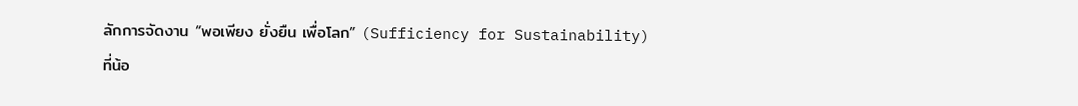ลักการจัดงาน “พอเพียง ยั่งยืน เพื่อโลก” (Sufficiency for Sustainability) ที่น้อ